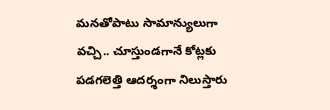మనతోపాటు సామాన్యులుగా వచ్చి.. చూస్తుండగానే కోట్లకు పడగలెత్తి ఆదర్శంగా నిలుస్తారు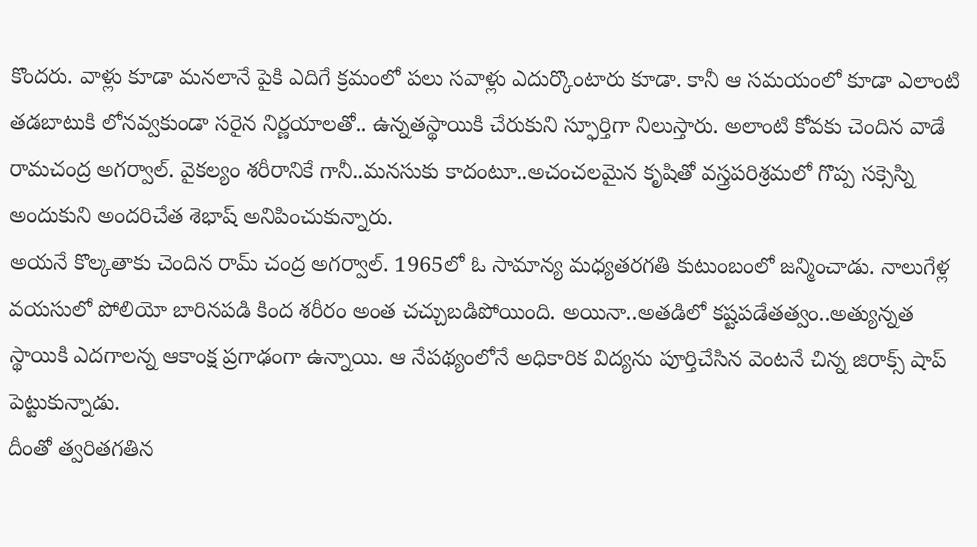కొందరు. వాళ్లు కూడా మనలానే పైకి ఎదిగే క్రమంలో పలు సవాళ్లు ఎదుర్కొంటారు కూడా. కానీ ఆ సమయంలో కూడా ఎలాంటి తడబాటుకి లోనవ్వకుండా సరైన నిర్ణయాలతో.. ఉన్నతస్థాయికి చేరుకుని స్ఫూర్తిగా నిలుస్తారు. అలాంటి కోవకు చెందిన వాడే రామచంద్ర అగర్వాల్. వైకల్యం శరీరానికే గానీ..మనసుకు కాదంటూ..అచంచలమైన కృషితో వస్త్రపరిశ్రమలో గొప్ప సక్సెస్ని అందుకుని అందరిచేత శెభాష్ అనిపించుకున్నారు.
అయనే కొల్కతాకు చెందిన రామ్ చంద్ర అగర్వాల్. 1965లో ఓ సామాన్య మధ్యతరగతి కుటుంబంలో జన్మించాడు. నాలుగేళ్ల వయసులో పోలియో బారినపడి కింద శరీరం అంత చచ్చుబడిపోయింది. అయినా..అతడిలో కష్టపడేతత్వం..అత్యున్నత స్థాయికి ఎదగాలన్న ఆకాంక్ష ప్రగాఢంగా ఉన్నాయి. ఆ నేపథ్యంలోనే అధికారిక విద్యను పూర్తిచేసిన వెంటనే చిన్న జిరాక్స్ షాప్ పెట్టుకున్నాడు.
దీంతో త్వరితగతిన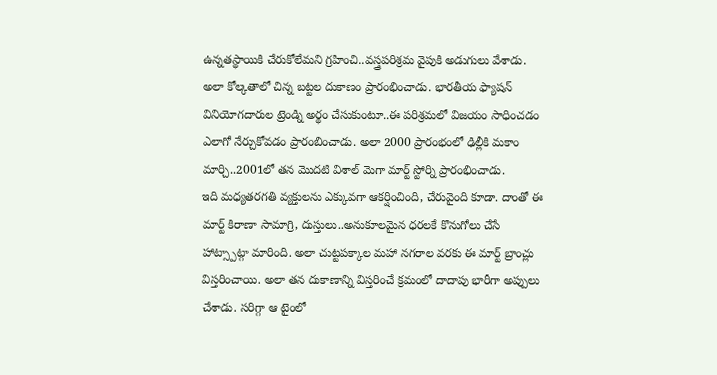ఉన్నతస్థాయికి చేరుకోలేమని గ్రహించి..వస్త్రపరిశ్రమ వైపుకి అడుగులు వేశాడు. అలా కోల్కతాలో చిన్న బట్టల దుకాణం ప్రారంభించాడు. భారతీయ ఫ్యాషన్ వినియోగదారుల ట్రెండ్ని అర్థం చేసుకుంటూ..ఈ పరిశ్రమలో విజయం సాధించడం ఎలాగో నేర్చుకోవడం ప్రారంబించాడు. అలా 2000 ప్రారంభంలో ఢిల్లీకి మకాం మార్చి..2001లో తన మొదటి విశాల్ మెగా మార్ట్ స్టోర్ని ప్రారంభించాడు.
ఇది మధ్యతరగతి వ్యక్తులను ఎక్కువగా ఆకర్షించింది, చేరువైంది కూడా. దాంతో ఈ మార్ట్ కిరాణా సామాగ్రి, దుస్తులు..అనుకూలమైన ధరలకే కొనుగోలు చేసే హాట్స్పాట్గా మారింది. అలా చుట్టపక్కాల మహా నగరాల వరకు ఈ మార్ట్ బ్రాంచ్లు విస్తరించాయి. అలా తన దుకాణాన్ని విస్తరించే క్రమంలో దాదాపు భారీగా అప్పులు చేశాడు. సరిగ్గా ఆ టైంలో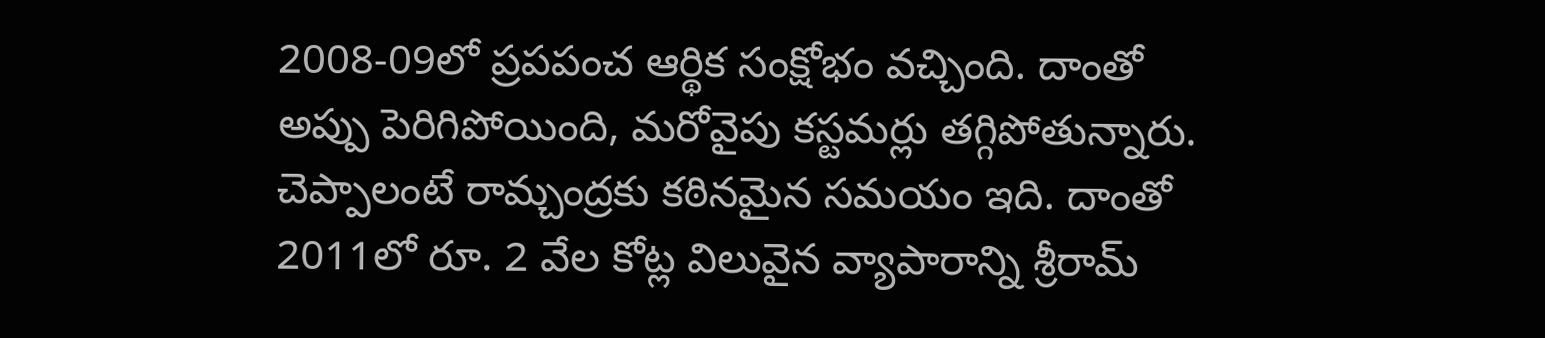2008-09లో ప్రపపంచ ఆర్థిక సంక్షోభం వచ్చింది. దాంతో అప్పు పెరిగిపోయింది, మరోవైపు కస్టమర్లు తగ్గిపోతున్నారు.
చెప్పాలంటే రామ్చంద్రకు కఠినమైన సమయం ఇది. దాంతో 2011లో రూ. 2 వేల కోట్ల విలువైన వ్యాపారాన్ని శ్రీరామ్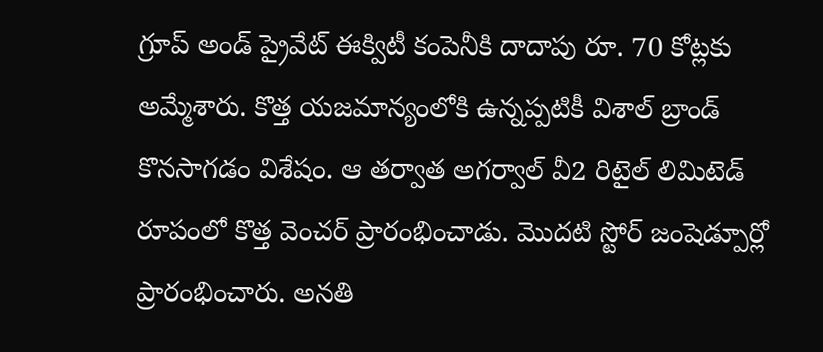గ్రూప్ అండ్ ప్రైవేట్ ఈక్విటీ కంపెనీకి దాదాపు రూ. 70 కోట్లకు అమ్మేశారు. కొత్త యజమాన్యంలోకి ఉన్నప్పటికీ విశాల్ బ్రాండ్ కొనసాగడం విశేషం. ఆ తర్వాత అగర్వాల్ వీ2 రిటైల్ లిమిటెడ్ రూపంలో కొత్త వెంచర్ ప్రారంభించాడు. మొదటి స్టోర్ జంషెడ్పూర్లో ప్రారంభించారు. అనతి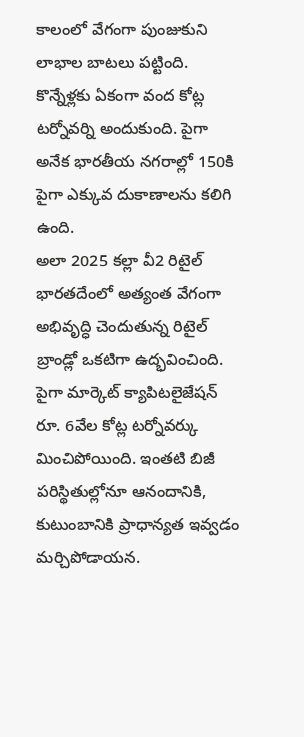కాలంలో వేగంగా పుంజుకుని లాభాల బాటలు పట్టింది. కొన్నేళ్లకు ఏకంగా వంద కోట్ల టర్నోవర్ని అందుకుంది. పైగా అనేక భారతీయ నగరాల్లో 150కి పైగా ఎక్కువ దుకాణాలను కలిగి ఉంది.
అలా 2025 కల్లా వీ2 రిటైల్ భారతదేంలో అత్యంత వేగంగా అభివృద్ధి చెందుతున్న రిటైల్ బ్రాండ్లో ఒకటిగా ఉద్భవించింది. పైగా మార్కెట్ క్యాపిటలైజేషన్ రూ. 6వేల కోట్ల టర్నోవర్కు మించిపోయింది. ఇంతటి బిజీ పరిస్థితుల్లోనూ ఆనందానికి, కుటుంబానికి ప్రాధాన్యత ఇవ్వడం మర్చిపోడాయన.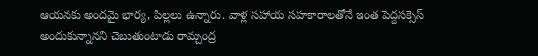ఆయనకు అందమై భార్య, పిల్లలు ఉన్నారు. వాళ్ల సహాయ సహకారాలతోనే ఇంత పెద్దసక్సెస్ అందుకున్నానని చెబుతుంటాడు రామ్చంద్ర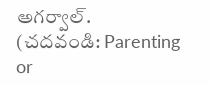అగర్వాల్.
(చదవండి: Parenting or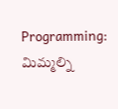Programming: మిమ్మల్ని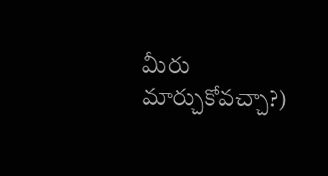మీరు మార్చుకోవచ్చా?)